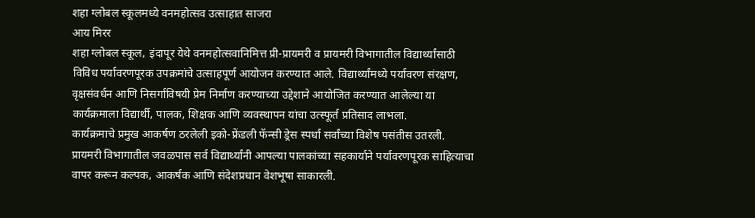शहा ग्लोबल स्कूलमध्ये वनमहोत्सव उत्साहात साजरा
आय मिरर
शहा ग्लोबल स्कूल, इंदापूर येथे वनमहोत्सवानिमित्त प्री-प्रायमरी व प्रायमरी विभागातील विद्यार्थ्यांसाठी विविध पर्यावरणपूरक उपक्रमांचे उत्साहपूर्ण आयोजन करण्यात आले. विद्यार्थ्यांमध्ये पर्यावरण संरक्षण, वृक्षसंवर्धन आणि निसर्गाविषयी प्रेम निर्माण करण्याच्या उद्देशाने आयोजित करण्यात आलेल्या या कार्यक्रमाला विद्यार्थी, पालक, शिक्षक आणि व्यवस्थापन यांचा उत्स्फूर्त प्रतिसाद लाभला.
कार्यक्रमाचे प्रमुख आकर्षण ठरलेली इको-फ्रेंडली फॅन्सी ड्रेस स्पर्धा सर्वांच्या विशेष पसंतीस उतरली. प्रायमरी विभागातील जवळपास सर्व विद्यार्थ्यांनी आपल्या पालकांच्या सहकार्याने पर्यावरणपूरक साहित्याचा वापर करून कल्पक, आकर्षक आणि संदेशप्रधान वेशभूषा साकारली.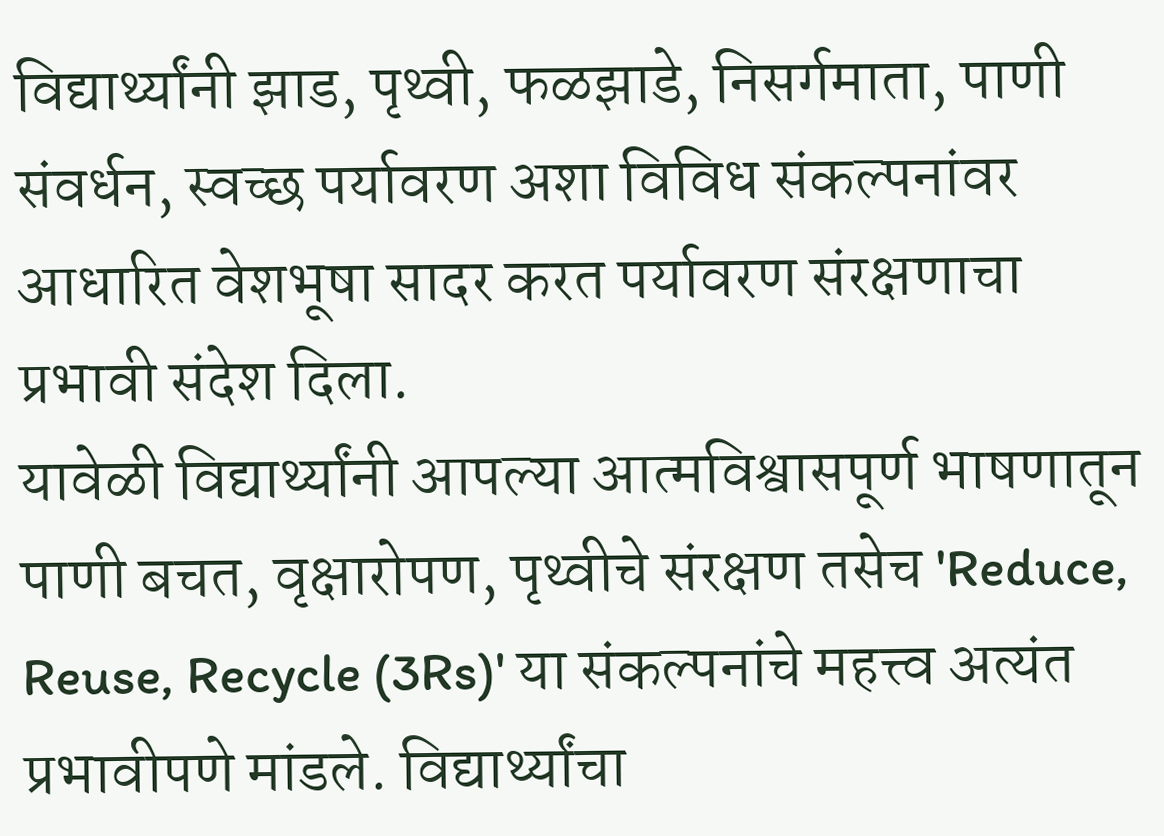विद्यार्थ्यांनी झाड, पृथ्वी, फळझाडे, निसर्गमाता, पाणी संवर्धन, स्वच्छ पर्यावरण अशा विविध संकल्पनांवर आधारित वेशभूषा सादर करत पर्यावरण संरक्षणाचा प्रभावी संदेश दिला.
यावेळी विद्यार्थ्यांनी आपल्या आत्मविश्वासपूर्ण भाषणातून पाणी बचत, वृक्षारोपण, पृथ्वीचे संरक्षण तसेच 'Reduce, Reuse, Recycle (3Rs)' या संकल्पनांचे महत्त्व अत्यंत प्रभावीपणे मांडले. विद्यार्थ्यांचा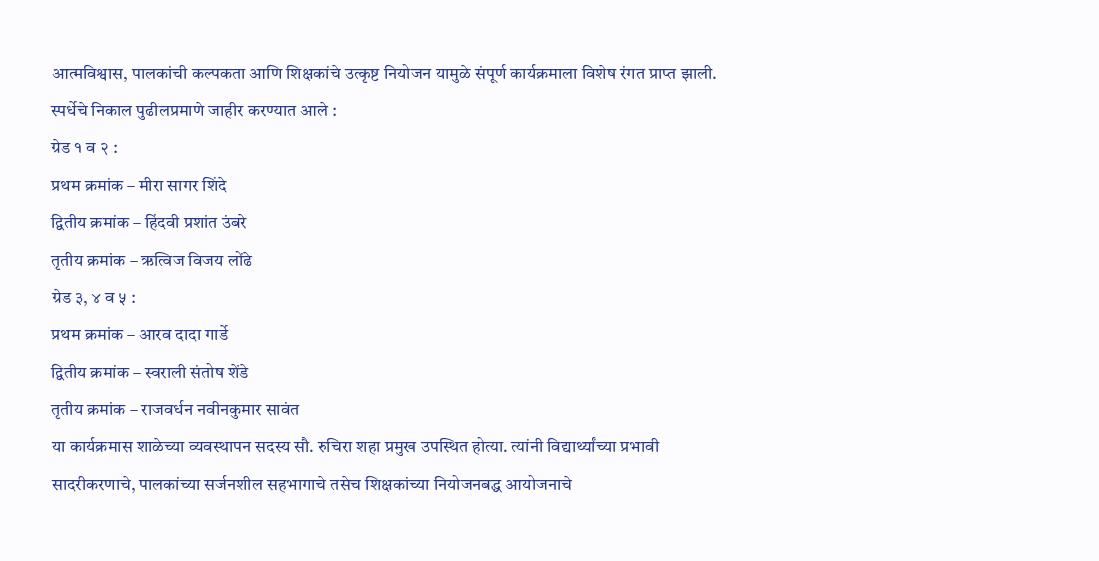आत्मविश्वास, पालकांची कल्पकता आणि शिक्षकांचे उत्कृष्ट नियोजन यामुळे संपूर्ण कार्यक्रमाला विशेष रंगत प्राप्त झाली.
स्पर्धेचे निकाल पुढीलप्रमाणे जाहीर करण्यात आले :
ग्रेड १ व २ :
प्रथम क्रमांक – मीरा सागर शिंदे
द्वितीय क्रमांक – हिंदवी प्रशांत उंबरे
तृतीय क्रमांक – ऋत्विज विजय लोंढे
ग्रेड ३, ४ व ५ :
प्रथम क्रमांक – आरव दादा गार्डे
द्वितीय क्रमांक – स्वराली संतोष शेंडे
तृतीय क्रमांक – राजवर्धन नवीनकुमार सावंत
या कार्यक्रमास शाळेच्या व्यवस्थापन सदस्य सौ. रुचिरा शहा प्रमुख उपस्थित होत्या. त्यांनी विद्यार्थ्यांच्या प्रभावी सादरीकरणाचे, पालकांच्या सर्जनशील सहभागाचे तसेच शिक्षकांच्या नियोजनबद्ध आयोजनाचे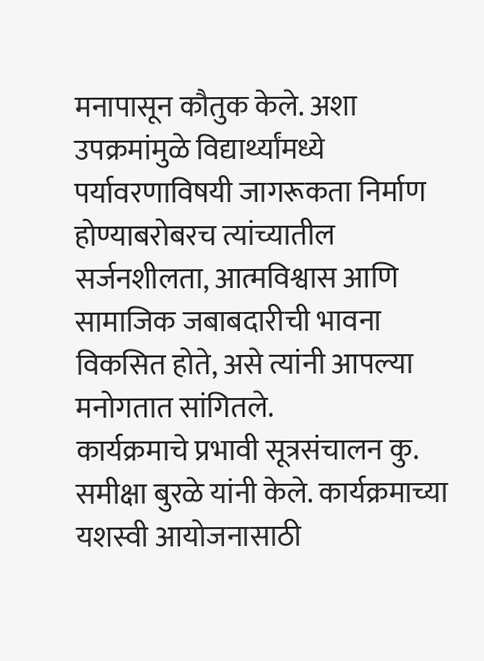मनापासून कौतुक केले. अशा उपक्रमांमुळे विद्यार्थ्यांमध्ये पर्यावरणाविषयी जागरूकता निर्माण होण्याबरोबरच त्यांच्यातील सर्जनशीलता, आत्मविश्वास आणि सामाजिक जबाबदारीची भावना विकसित होते, असे त्यांनी आपल्या मनोगतात सांगितले.
कार्यक्रमाचे प्रभावी सूत्रसंचालन कु. समीक्षा बुरळे यांनी केले. कार्यक्रमाच्या यशस्वी आयोजनासाठी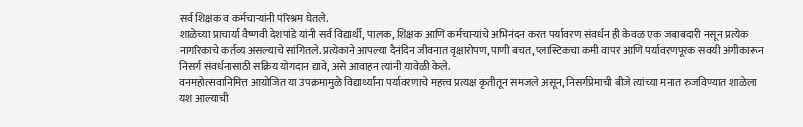सर्व शिक्षक व कर्मचाऱ्यांनी परिश्रम घेतले.
शाळेच्या प्राचार्या वैष्णवी देशपांडे यांनी सर्व विद्यार्थी, पालक, शिक्षक आणि कर्मचाऱ्यांचे अभिनंदन करत पर्यावरण संवर्धन ही केवळ एक जबाबदारी नसून प्रत्येक नागरिकाचे कर्तव्य असल्याचे सांगितले. प्रत्येकाने आपल्या दैनंदिन जीवनात वृक्षारोपण, पाणी बचत, प्लास्टिकचा कमी वापर आणि पर्यावरणपूरक सवयी अंगीकारून निसर्ग संवर्धनासाठी सक्रिय योगदान द्यावे, असे आवाहन त्यांनी यावेळी केले.
वनमहोत्सवानिमित्त आयोजित या उपक्रमामुळे विद्यार्थ्यांना पर्यावरणाचे महत्त्व प्रत्यक्ष कृतीतून समजले असून, निसर्गप्रेमाची बीजे त्यांच्या मनात रुजविण्यात शाळेला यश आल्याची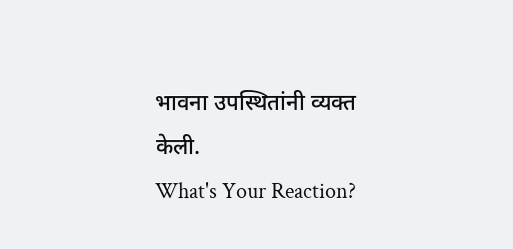भावना उपस्थितांनी व्यक्त केली.
What's Your Reaction?